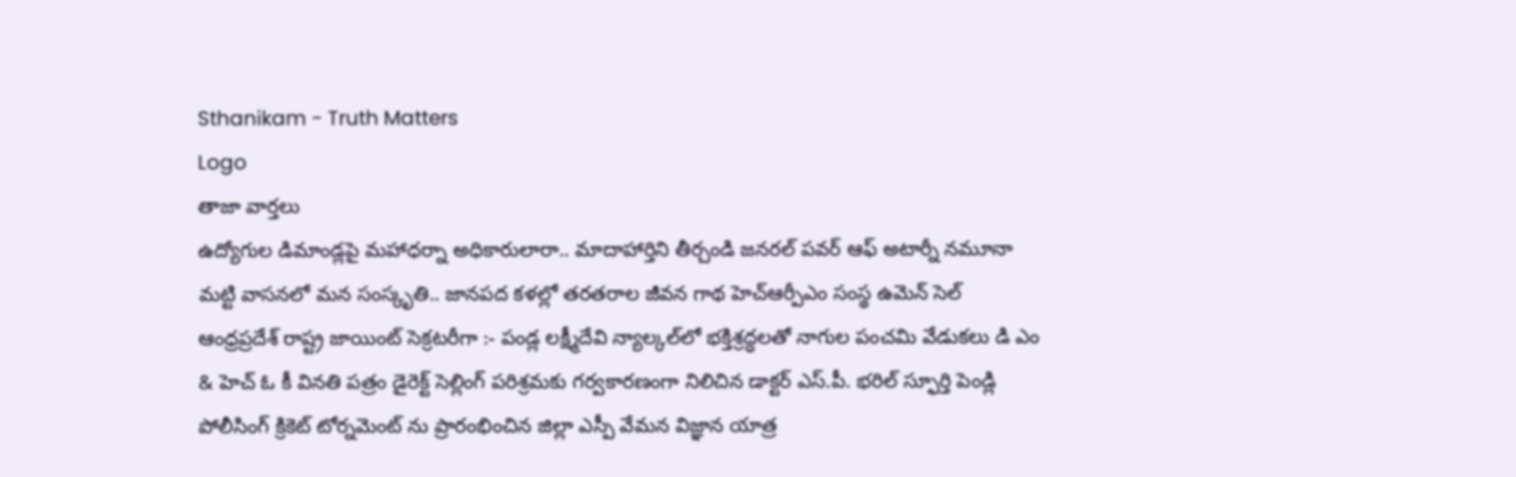Sthanikam - Truth Matters
Logo
తాజా వార్తలు
ఉద్యోగుల డిమాండ్లపై మహాధర్నా అధికారులారా.. మాదాహార్తిని తీర్చండి జనరల్ పవర్ ఆఫ్ అటార్నీ నమూనా మట్టి వాసనలో మన సంస్కృతి.. జానపద కళల్లో తరతరాల జీవన గాథ హెచ్ఆర్పీఎం సంస్థ ఉమెన్ సెల్ ఆంధ్రప్రదేశ్ రాష్ట్ర జాయింట్ సెక్రటరీగా :- పండ్ల లక్ష్మీదేవి న్యాల్కల్‌లో భక్తిశ్రద్ధలతో నాగుల పంచమి వేడుకలు డి ఎం & హెచ్ ఓ కీ వినతి పత్రం డైరెక్ట్ సెల్లింగ్ పరిశ్రమకు గర్వకారణంగా నిలిచిన డాక్టర్ ఎస్.పీ. భరిల్ స్ఫూర్తి పెండ్లి పోలీసింగ్ క్రికెట్ టోర్నమెంట్ ను ప్రారంభించిన జిల్లా ఎస్పీ వేమన విజ్ఞాన యాత్ర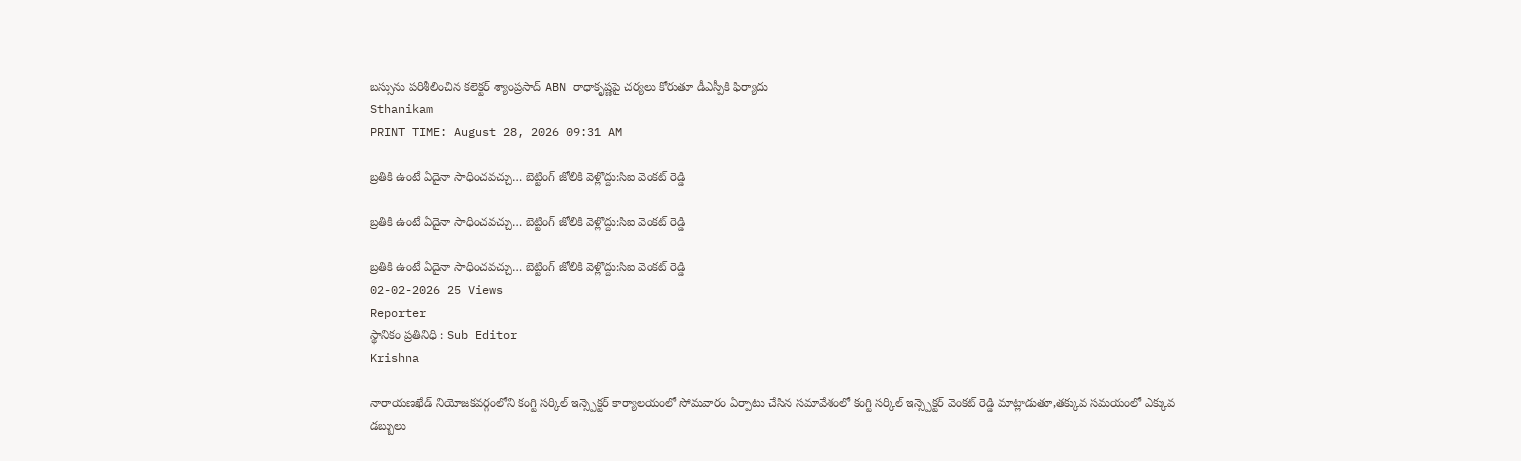బస్సును పరిశీలించిన కలెక్టర్ శ్యాంప్రసాద్ ABN రాధాకృష్ణపై చర్యలు కోరుతూ డీఎస్పీకి ఫిర్యాదు
Sthanikam
PRINT TIME: August 28, 2026 09:31 AM

బ్రతికి ఉంటే ఏదైనా సాధించవచ్చు… బెట్టింగ్ జోలికి వెళ్లొద్దు:సిఐ వెంకట్ రెడ్డి

బ్రతికి ఉంటే ఏదైనా సాధించవచ్చు… బెట్టింగ్ జోలికి వెళ్లొద్దు:సిఐ వెంకట్ రెడ్డి

బ్రతికి ఉంటే ఏదైనా సాధించవచ్చు… బెట్టింగ్ జోలికి వెళ్లొద్దు:సిఐ వెంకట్ రెడ్డి
02-02-2026 25 Views
Reporter
స్థానికం ప్రతినిధి : Sub Editor
Krishna

నారాయణఖేడ్ నియోజకవర్గంలోని కంగ్టి సర్కిల్ ఇన్స్పెక్టర్ కార్యాలయంలో సోమవారం ఏర్పాటు చేసిన సమావేశంలో కంగ్టి సర్కిల్ ఇన్స్పెక్టర్ వెంకట్ రెడ్డి మాట్లాడుతూ,తక్కువ సమయంలో ఎక్కువ డబ్బులు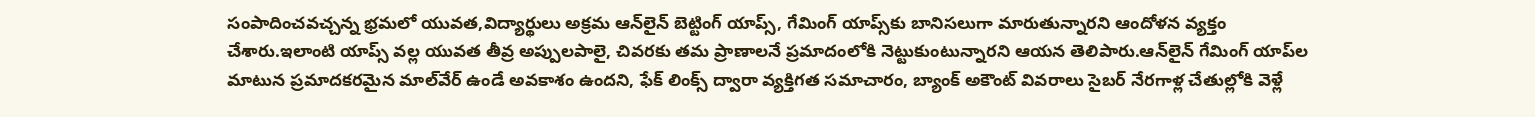సంపాదించవచ్చన్న భ్రమలో యువత,విద్యార్థులు అక్రమ ఆన్‌లైన్ బెట్టింగ్ యాప్స్‌, గేమింగ్ యాప్స్‌కు బానిసలుగా మారుతున్నారని ఆందోళన వ్యక్తం చేశారు.ఇలాంటి యాప్స్‌ వల్ల యువత తీవ్ర అప్పులపాలై, చివరకు తమ ప్రాణాలనే ప్రమాదంలోకి నెట్టుకుంటున్నారని ఆయన తెలిపారు.ఆన్‌లైన్ గేమింగ్ యాప్‌ల మాటున ప్రమాదకరమైన మాల్‌వేర్ ఉండే అవకాశం ఉందని, ఫేక్ లింక్స్ ద్వారా వ్యక్తిగత సమాచారం, బ్యాంక్ అకౌంట్ వివరాలు సైబర్ నేరగాళ్ల చేతుల్లోకి వెళ్లే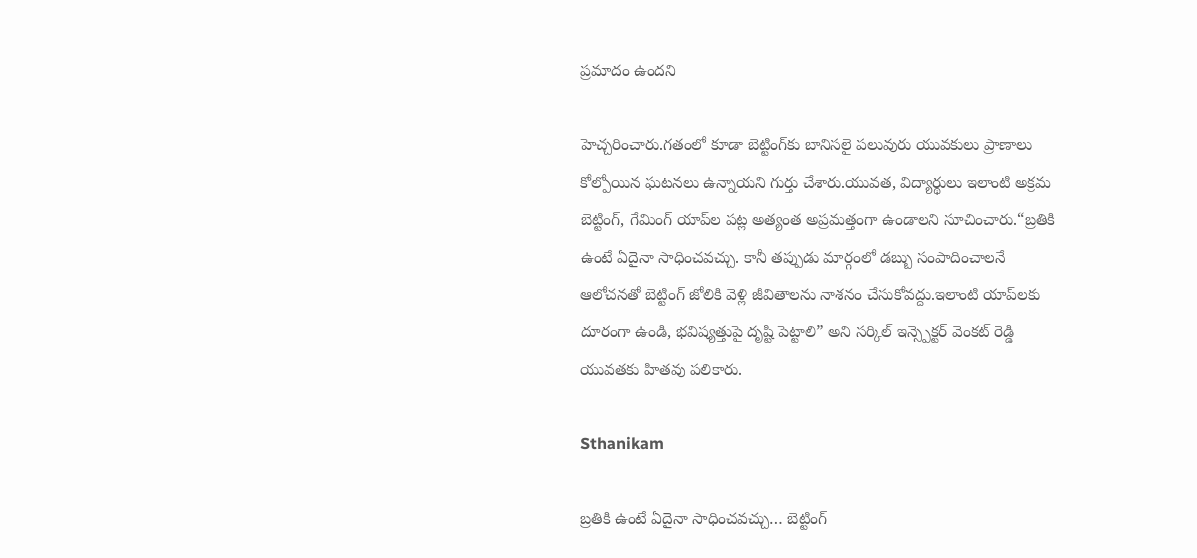ప్రమాదం ఉందని

హెచ్చరించారు.గతంలో కూడా బెట్టింగ్‌కు బానిసలై పలువురు యువకులు ప్రాణాలు కోల్పోయిన ఘటనలు ఉన్నాయని గుర్తు చేశారు.యువత, విద్యార్థులు ఇలాంటి అక్రమ బెట్టింగ్, గేమింగ్ యాప్‌ల పట్ల అత్యంత అప్రమత్తంగా ఉండాలని సూచించారు.“బ్రతికి ఉంటే ఏదైనా సాధించవచ్చు. కానీ తప్పుడు మార్గంలో డబ్బు సంపాదించాలనే ఆలోచనతో బెట్టింగ్ జోలికి వెళ్లి జీవితాలను నాశనం చేసుకోవద్దు.ఇలాంటి యాప్‌లకు దూరంగా ఉండి, భవిష్యత్తుపై దృష్టి పెట్టాలి” అని సర్కిల్ ఇన్స్పెక్టర్ వెంకట్ రెడ్డి యువతకు హితవు పలికారు.

Sthanikam

బ్రతికి ఉంటే ఏదైనా సాధించవచ్చు… బెట్టింగ్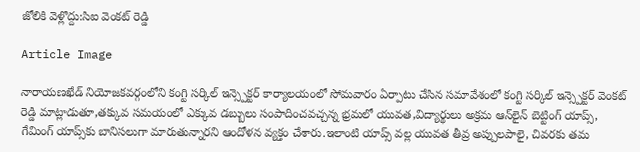జోలికి వెళ్లొద్దు:సిఐ వెంకట్ రెడ్డి

Article Image

నారాయణఖేడ్ నియోజకవర్గంలోని కంగ్టి సర్కిల్ ఇన్స్పెక్టర్ కార్యాలయంలో సోమవారం ఏర్పాటు చేసిన సమావేశంలో కంగ్టి సర్కిల్ ఇన్స్పెక్టర్ వెంకట్ రెడ్డి మాట్లాడుతూ,తక్కువ సమయంలో ఎక్కువ డబ్బులు సంపాదించవచ్చన్న భ్రమలో యువత,విద్యార్థులు అక్రమ ఆన్‌లైన్ బెట్టింగ్ యాప్స్‌, గేమింగ్ యాప్స్‌కు బానిసలుగా మారుతున్నారని ఆందోళన వ్యక్తం చేశారు.ఇలాంటి యాప్స్‌ వల్ల యువత తీవ్ర అప్పులపాలై, చివరకు తమ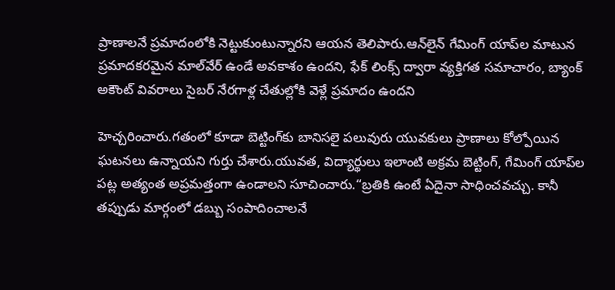ప్రాణాలనే ప్రమాదంలోకి నెట్టుకుంటున్నారని ఆయన తెలిపారు.ఆన్‌లైన్ గేమింగ్ యాప్‌ల మాటున ప్రమాదకరమైన మాల్‌వేర్ ఉండే అవకాశం ఉందని, ఫేక్ లింక్స్ ద్వారా వ్యక్తిగత సమాచారం, బ్యాంక్ అకౌంట్ వివరాలు సైబర్ నేరగాళ్ల చేతుల్లోకి వెళ్లే ప్రమాదం ఉందని

హెచ్చరించారు.గతంలో కూడా బెట్టింగ్‌కు బానిసలై పలువురు యువకులు ప్రాణాలు కోల్పోయిన ఘటనలు ఉన్నాయని గుర్తు చేశారు.యువత, విద్యార్థులు ఇలాంటి అక్రమ బెట్టింగ్, గేమింగ్ యాప్‌ల పట్ల అత్యంత అప్రమత్తంగా ఉండాలని సూచించారు.“బ్రతికి ఉంటే ఏదైనా సాధించవచ్చు. కానీ తప్పుడు మార్గంలో డబ్బు సంపాదించాలనే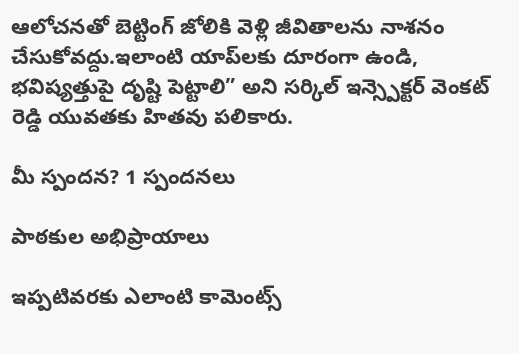ఆలోచనతో బెట్టింగ్ జోలికి వెళ్లి జీవితాలను నాశనం చేసుకోవద్దు.ఇలాంటి యాప్‌లకు దూరంగా ఉండి, భవిష్యత్తుపై దృష్టి పెట్టాలి” అని సర్కిల్ ఇన్స్పెక్టర్ వెంకట్ రెడ్డి యువతకు హితవు పలికారు.

మీ స్పందన? 1 స్పందనలు

పాఠకుల అభిప్రాయాలు

ఇప్పటివరకు ఎలాంటి కామెంట్స్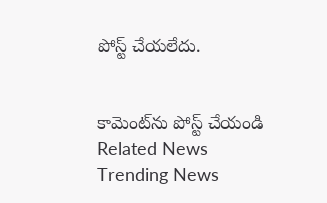పోస్ట్ చేయలేదు.


కామెంట్‌ను పోస్ట్ చేయండి
Related News
Trending News